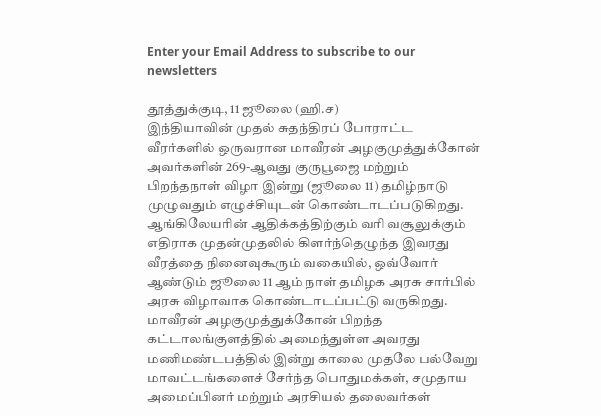Enter your Email Address to subscribe to our newsletters

தூத்துக்குடி, 11 ஜூலை (ஹி.ச)
இந்தியாவின் முதல் சுதந்திரப் போராட்ட வீரர்களில் ஒருவரான மாவீரன் அழகுமுத்துக்கோன் அவர்களின் 269-ஆவது குருபூஜை மற்றும் பிறந்தநாள் விழா இன்று (ஜூலை 11) தமிழ்நாடு முழுவதும் எழுச்சியுடன் கொண்டாடப்படுகிறது.
ஆங்கிலேயரின் ஆதிக்கத்திற்கும் வரி வசூலுக்கும் எதிராக முதன்முதலில் கிளர்ந்தெழுந்த இவரது வீரத்தை நினைவுகூரும் வகையில், ஒவ்வோர் ஆண்டும் ஜூலை 11 ஆம் நாள் தமிழக அரசு சார்பில் அரசு விழாவாக கொண்டாடப்பட்டு வருகிறது.
மாவீரன் அழகுமுத்துக்கோன் பிறந்த கட்டாலங்குளத்தில் அமைந்துள்ள அவரது மணிமண்டபத்தில் இன்று காலை முதலே பல்வேறு மாவட்டங்களைச் சேர்ந்த பொதுமக்கள், சமுதாய அமைப்பினர் மற்றும் அரசியல் தலைவர்கள்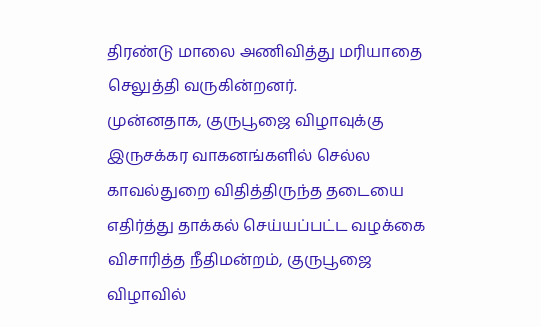திரண்டு மாலை அணிவித்து மரியாதை செலுத்தி வருகின்றனர்.
முன்னதாக, குருபூஜை விழாவுக்கு இருசக்கர வாகனங்களில் செல்ல காவல்துறை விதித்திருந்த தடையை எதிர்த்து தாக்கல் செய்யப்பட்ட வழக்கை விசாரித்த நீதிமன்றம், குருபூஜை விழாவில்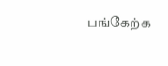பங்கேற்க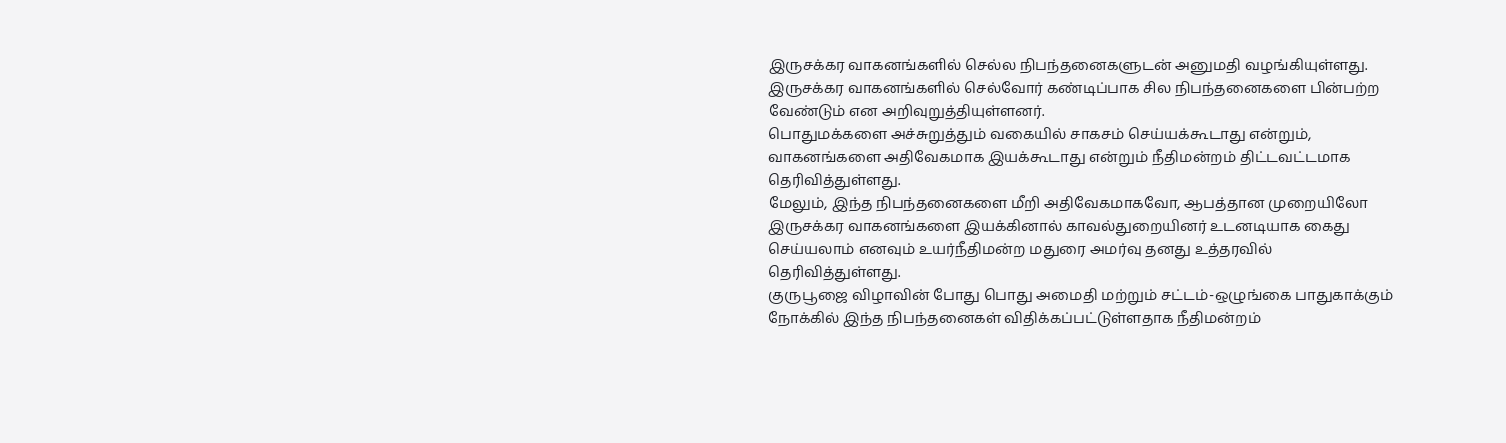இருசக்கர வாகனங்களில் செல்ல நிபந்தனைகளுடன் அனுமதி வழங்கியுள்ளது.
இருசக்கர வாகனங்களில் செல்வோர் கண்டிப்பாக சில நிபந்தனைகளை பின்பற்ற வேண்டும் என அறிவுறுத்தியுள்ளனர்.
பொதுமக்களை அச்சுறுத்தும் வகையில் சாகசம் செய்யக்கூடாது என்றும், வாகனங்களை அதிவேகமாக இயக்கூடாது என்றும் நீதிமன்றம் திட்டவட்டமாக தெரிவித்துள்ளது.
மேலும், இந்த நிபந்தனைகளை மீறி அதிவேகமாகவோ, ஆபத்தான முறையிலோ இருசக்கர வாகனங்களை இயக்கினால் காவல்துறையினர் உடனடியாக கைது செய்யலாம் எனவும் உயர்நீதிமன்ற மதுரை அமர்வு தனது உத்தரவில் தெரிவித்துள்ளது.
குருபூஜை விழாவின் போது பொது அமைதி மற்றும் சட்டம்-ஒழுங்கை பாதுகாக்கும் நோக்கில் இந்த நிபந்தனைகள் விதிக்கப்பட்டுள்ளதாக நீதிமன்றம்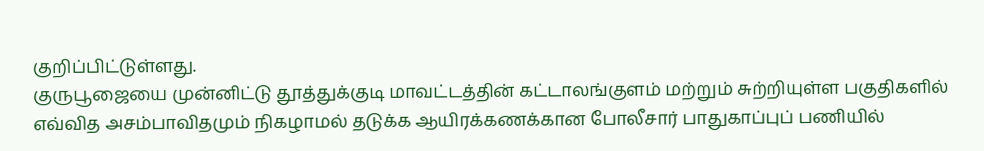குறிப்பிட்டுள்ளது.
குருபூஜையை முன்னிட்டு தூத்துக்குடி மாவட்டத்தின் கட்டாலங்குளம் மற்றும் சுற்றியுள்ள பகுதிகளில் எவ்வித அசம்பாவிதமும் நிகழாமல் தடுக்க ஆயிரக்கணக்கான போலீசார் பாதுகாப்புப் பணியில்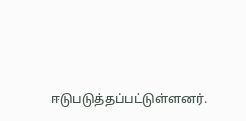ஈடுபடுத்தப்பட்டுள்ளனர்.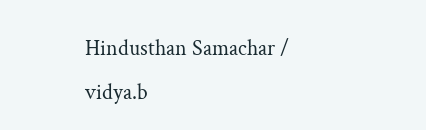Hindusthan Samachar / vidya.b